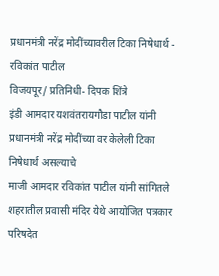प्रधानमंत्री नरेंद्र मोदींच्यावरील टिका निषेधार्थ - रविकांत पाटील
विजयपूर/ प्रतिनिधी- दिपक शिंत्रे
इंडी आमदार यशवंतरायगौडा पाटील यांनी प्रधानमंत्री नरेंद्र मोदींच्या वर केलेली टिका निषेधार्थ असल्याचे
माजी आमदार रविकांत पाटील यांनी सांगितले
शहरातील प्रवासी मंदिर येथे आयोजित पत्रकार परिषदेत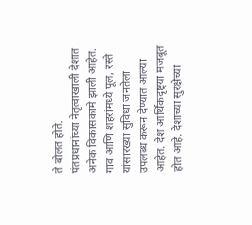ते बोलत होते.
पंतप्रधानांच्या नेतृत्वाखाली देशात अनेक विकासकामे झाली आहेत. गाव आणि शहरांमध्ये पूल, रस्ते यांसारख्या सुविधा जनतेला उपलब्ध करून देण्यात आल्या आहेत. देश आर्थिकदृष्ट्या मजबूत होत आहे. देशाच्या सुरक्षेच्या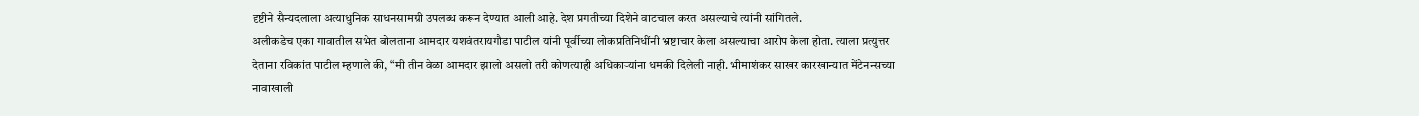दृष्टीने सैन्यदलाला अत्याधुनिक साधनसामग्री उपलब्ध करून देण्यात आली आहे. देश प्रगतीच्या दिशेने वाटचाल करत असल्याचे त्यांनी सांगितले.
अलीकडेच एका गावातील सभेत बोलताना आमदार यशवंतरायगौडा पाटील यांनी पूर्वीच्या लोकप्रतिनिधींनी भ्रष्टाचार केला असल्याचा आरोप केला होता. त्याला प्रत्युत्तर देताना रविकांत पाटील म्हणाले की, “मी तीन वेळा आमदार झालो असलो तरी कोणत्याही अधिकाऱ्यांना धमकी दिलेली नाही. भीमाशंकर साखर कारखान्यात मेंटेनन्सच्या नावाखाली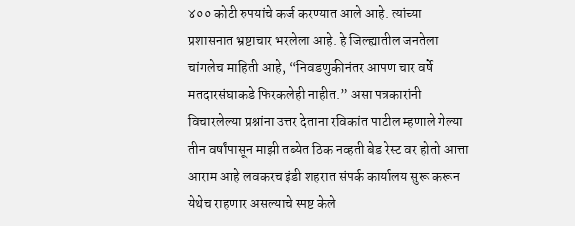४०० कोटी रुपयांचे कर्ज करण्यात आले आहे. त्यांच्या प्रशासनात भ्रष्टाचार भरलेला आहे. हे जिल्ह्यातील जनतेला चांगलेच माहिती आहे, “निवडणुकीनंतर आपण चार वर्षे मतदारसंघाकडे फिरकलेही नाहीत.” असा पत्रकारांनी विचारलेल्या प्रश्नांना उत्तर देताना रविकांत पाटील म्हणाले गेल्या तीन वर्षांपासून माझी तब्येत ठिक नव्हती बेड रेस्ट वर होतो आत्ता आराम आहे लवकरच इंडी शहरात संपर्क कार्यालय सुरू करून येथेच राहणार असल्याचे स्पष्ट केले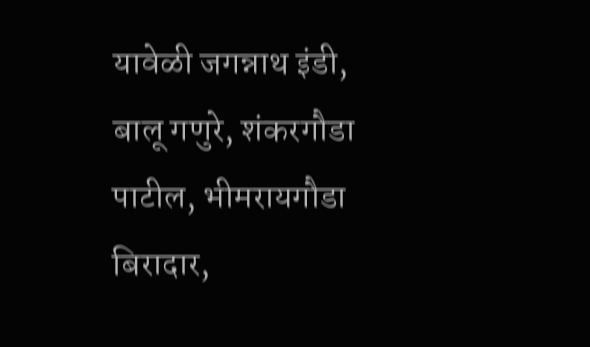यावेळी जगन्नाथ इंडी, बालू गणुरे, शंकरगौडा पाटील, भीमरायगौडा बिरादार,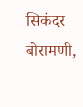सिकंदर बोरामणी,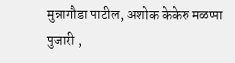मुन्नागौडा पाटील, अशोक केकेरु मळप्पा पुजारी ,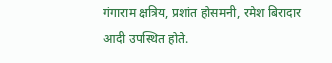गंगाराम क्षत्रिय, प्रशांत होसमनी, रमेश बिरादार आदी उपस्थित होते.